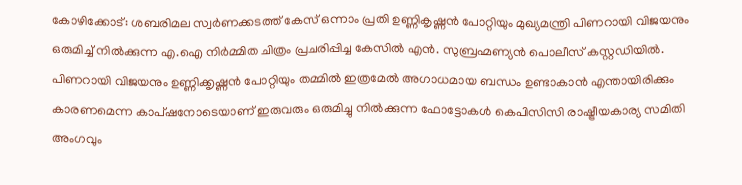കോഴിക്കോട്: ശബരിമല സ്വർണക്കടത്ത് കേസ് ഒന്നാം പ്രതി ഉണ്ണികൃഷ്ണൻ പോറ്റിയും മുഖ്യമന്ത്രി പിണറായി വിജയനും ഒരുമിച്ച് നിൽക്കുന്ന എ.ഐ നിർമ്മിത ചിത്രം പ്രചരിപ്പിച്ച കേസിൽ എൻ. സുബ്രഹ്മണ്യൻ പൊലീസ് കസ്റ്റഡിയിൽ. പിണറായി വിജയനും ഉണ്ണിക്കൃഷ്ണൻ പോറ്റിയും തമ്മിൽ ഇത്രമേൽ അഗാധമായ ബന്ധം ഉണ്ടാകാൻ എന്തായിരിക്കും കാരണമെന്ന കാപ്ഷനോടെയാണ് ഇരുവരും ഒരുമിച്ചു നിൽക്കുന്ന ഫോട്ടോകൾ കെപിസിസി രാഷ്ട്രീയകാര്യ സമിതി അംഗവും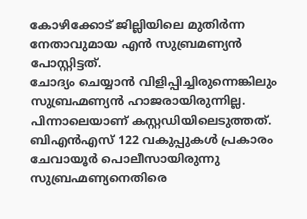കോഴിക്കോട് ജില്ലിയിലെ മുതിർന്ന നേതാവുമായ എൻ സുബ്രമണ്യൻ പോസ്റ്റിട്ടത്.
ചോദ്യം ചെയ്യാൻ വിളിപ്പിച്ചിരുന്നെങ്കിലും സുബ്രഹ്മണ്യൻ ഹാജരായിരുന്നില്ല. പിന്നാലെയാണ് കസ്റ്റഡിയിലെടുത്തത്. ബിഎൻഎസ് 122 വകുപ്പുകൾ പ്രകാരം ചേവായൂർ പൊലീസായിരുന്നു സുബ്രഹ്മണ്യനെതിരെ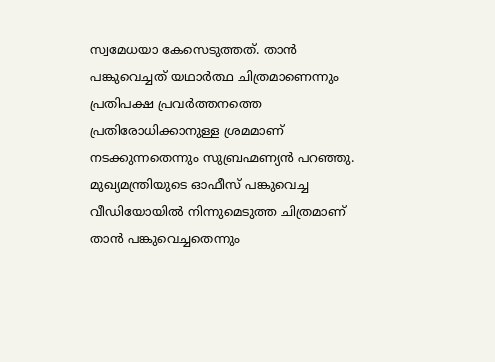സ്വമേധയാ കേസെടുത്തത്. താൻ പങ്കുവെച്ചത് യഥാർത്ഥ ചിത്രമാണെന്നും പ്രതിപക്ഷ പ്രവർത്തനത്തെ പ്രതിരോധിക്കാനുള്ള ശ്രമമാണ് നടക്കുന്നതെന്നും സുബ്രഹ്മണ്യൻ പറഞ്ഞു. മുഖ്യമന്ത്രിയുടെ ഓഫീസ് പങ്കുവെച്ച വീഡിയോയിൽ നിന്നുമെടുത്ത ചിത്രമാണ് താൻ പങ്കുവെച്ചതെന്നും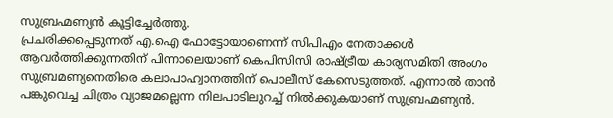സുബ്രഹ്മണ്യൻ കൂട്ടിച്ചേർത്തു.
പ്രചരിക്കപ്പെടുന്നത് എ.ഐ ഫോട്ടോയാണെന്ന് സിപിഎം നേതാക്കൾ ആവർത്തിക്കുന്നതിന് പിന്നാലെയാണ് കെപിസിസി രാഷ്ട്രീയ കാര്യസമിതി അംഗം സുബ്രമണ്യനെതിരെ കലാപാഹ്വാനത്തിന് പൊലീസ് കേസെടുത്തത്. എന്നാൽ താൻ പങ്കുവെച്ച ചിത്രം വ്യാജമല്ലെന്ന നിലപാടിലുറച്ച് നിൽക്കുകയാണ് സുബ്രഹ്മണ്യൻ.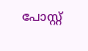പോസ്റ്റ്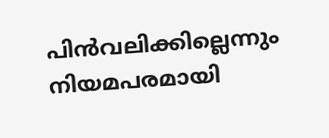പിൻവലിക്കില്ലെന്നും നിയമപരമായി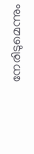നേരിടുമെന്നും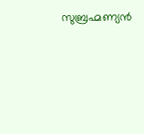സുബ്രഹ്മണ്യൻ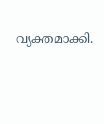വ്യക്തമാക്കി.